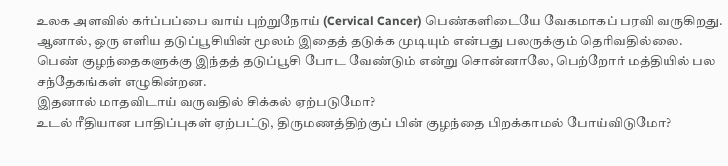உலக அளவில் கர்ப்பப்பை வாய் புற்றுநோய் (Cervical Cancer) பெண்களிடையே வேகமாகப் பரவி வருகிறது. ஆனால், ஒரு எளிய தடுப்பூசியின் மூலம் இதைத் தடுக்க முடியும் என்பது பலருக்கும் தெரிவதில்லை.
பெண் குழந்தைகளுக்கு இந்தத் தடுப்பூசி போட வேண்டும் என்று சொன்னாலே, பெற்றோர் மத்தியில் பல சந்தேகங்கள் எழுகின்றன.
இதனால் மாதவிடாய் வருவதில் சிக்கல் ஏற்படுமோ?
உடல் ரீதியான பாதிப்புகள் ஏற்பட்டு, திருமணத்திற்குப் பின் குழந்தை பிறக்காமல் போய்விடுமோ?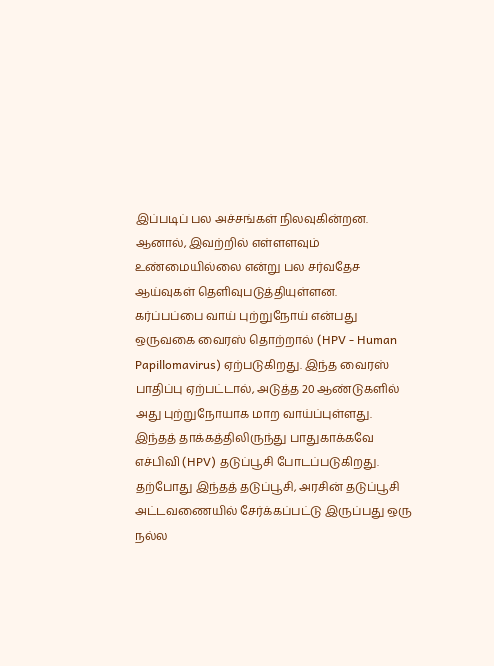இப்படிப் பல அச்சங்கள் நிலவுகின்றன. ஆனால், இவற்றில் எள்ளளவும் உண்மையில்லை என்று பல சர்வதேச ஆய்வுகள் தெளிவுபடுத்தியுள்ளன.
கர்ப்பப்பை வாய் புற்றுநோய் என்பது ஒருவகை வைரஸ் தொற்றால் (HPV - Human Papillomavirus) ஏற்படுகிறது. இந்த வைரஸ் பாதிப்பு ஏற்பட்டால், அடுத்த 20 ஆண்டுகளில் அது புற்றுநோயாக மாற வாய்ப்புள்ளது. இந்தத் தாக்கத்திலிருந்து பாதுகாக்கவே எச்பிவி (HPV) தடுப்பூசி போடப்படுகிறது.
தற்போது இந்தத் தடுப்பூசி, அரசின் தடுப்பூசி அட்டவணையில் சேர்க்கப்பட்டு இருப்பது ஒரு நல்ல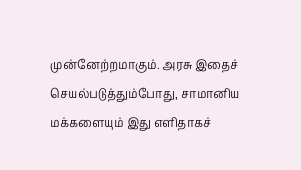முன்னேற்றமாகும். அரசு இதைச் செயல்படுத்தும்போது, சாமானிய மக்களையும் இது எளிதாகச்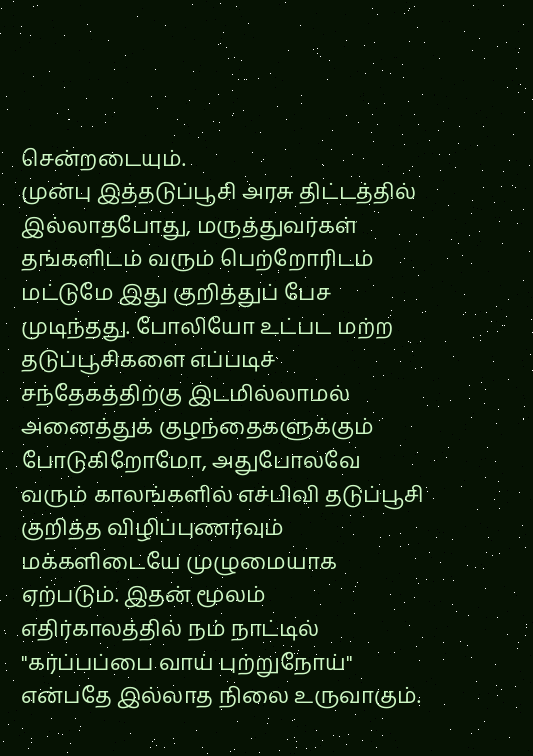சென்றடையும்.
முன்பு இத்தடுப்பூசி அரசு திட்டத்தில் இல்லாதபோது, மருத்துவர்கள் தங்களிடம் வரும் பெற்றோரிடம் மட்டுமே இது குறித்துப் பேச முடிந்தது. போலியோ உட்பட மற்ற தடுப்பூசிகளை எப்படிச் சந்தேகத்திற்கு இடமில்லாமல் அனைத்துக் குழந்தைகளுக்கும் போடுகிறோமோ, அதுபோலவே வரும் காலங்களில் எச்பிவி தடுப்பூசி குறித்த விழிப்புணர்வும் மக்களிடையே முழுமையாக ஏற்படும். இதன் மூலம் எதிர்காலத்தில் நம் நாட்டில் "கர்ப்பப்பை வாய் புற்றுநோய்" என்பதே இல்லாத நிலை உருவாகும்.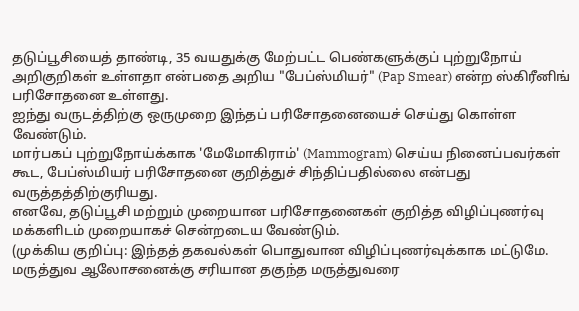தடுப்பூசியைத் தாண்டி, 35 வயதுக்கு மேற்பட்ட பெண்களுக்குப் புற்றுநோய் அறிகுறிகள் உள்ளதா என்பதை அறிய "பேப்ஸ்மியர்" (Pap Smear) என்ற ஸ்கிரீனிங் பரிசோதனை உள்ளது.
ஐந்து வருடத்திற்கு ஒருமுறை இந்தப் பரிசோதனையைச் செய்து கொள்ள வேண்டும்.
மார்பகப் புற்றுநோய்க்காக 'மேமோகிராம்' (Mammogram) செய்ய நினைப்பவர்கள் கூட, பேப்ஸ்மியர் பரிசோதனை குறித்துச் சிந்திப்பதில்லை என்பது வருத்தத்திற்குரியது.
எனவே, தடுப்பூசி மற்றும் முறையான பரிசோதனைகள் குறித்த விழிப்புணர்வு மக்களிடம் முறையாகச் சென்றடைய வேண்டும்.
(முக்கிய குறிப்பு: இந்தத் தகவல்கள் பொதுவான விழிப்புணர்வுக்காக மட்டுமே. மருத்துவ ஆலோசனைக்கு சரியான தகுந்த மருத்துவரை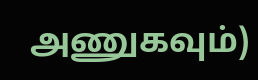அணுகவும்)